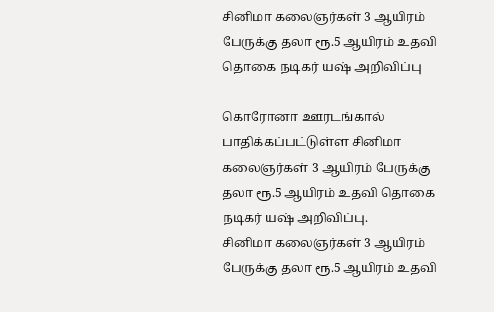சினிமா கலைஞர்கள் 3 ஆயிரம் பேருக்கு தலா ரூ.5 ஆயிரம் உதவி தொகை நடிகர் யஷ் அறிவிப்பு

கொரோனா ஊரடங்கால் பாதிக்கப்பட்டுள்ள சினிமா கலைஞர்கள் 3 ஆயிரம் பேருக்கு தலா ரூ.5 ஆயிரம் உதவி தொகை நடிகர் யஷ் அறிவிப்பு.
சினிமா கலைஞர்கள் 3 ஆயிரம் பேருக்கு தலா ரூ.5 ஆயிரம் உதவி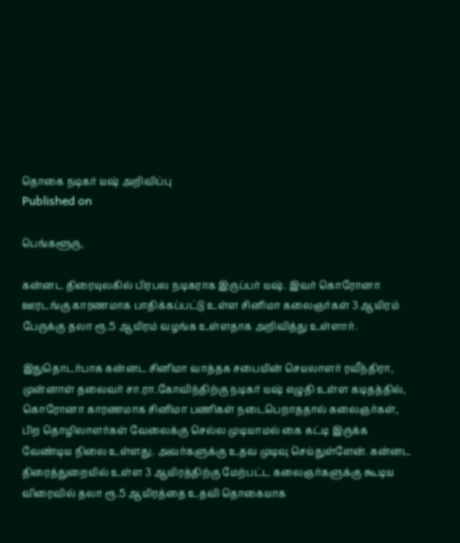தொகை நடிகர் யஷ் அறிவிப்பு
Published on

பெங்களூரு,

கன்னட திரையுலகில் பிரபல நடிகராக இருப்பர் யஷ். இவர் கொரோனா ஊரடங்கு காரணமாக பாதிக்கப்பட்டு உள்ள சினிமா கலைஞர்கள் 3 ஆயிரம் பேருக்கு தலா ரூ.5 ஆயிரம் வழங்க உள்ளதாக அறிவித்து உள்ளார்.

இதுதொடர்பாக கன்னட சினிமா வாத்தக சபையின் செயலாளர் ரவீந்திரா, முன்னாள் தலைவர் சா.ரா.கோவிந்திற்கு நடிகர் யஷ் எழுதி உள்ள கடிதத்தில், கொரோனா காரணமாக சினிமா பணிகள் நடைபெறாததால் கலைஞர்கள், பிற தொழிலாளர்கள் வேலைக்கு செல்ல முடியாமல் கை கட்டி இருக்க வேண்டிய நிலை உள்ளது. அவர்களுக்கு உதவ முடிவு செய்துள்ளேன். கன்னட திரைத்துறையில் உள்ள 3 ஆயிரத்திற்கு மேற்பட்ட கலைஞர்களுக்கு கூடிய விரைவில் தலா ரூ.5 ஆயிரத்தை உதவி தொகையாக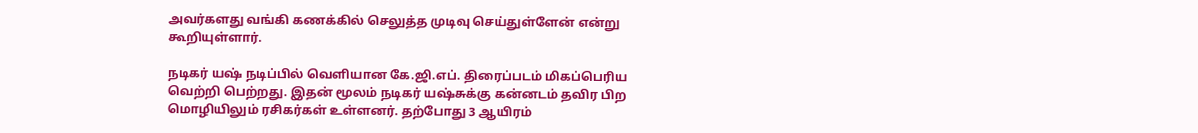அவர்களது வங்கி கணக்கில் செலுத்த முடிவு செய்துள்ளேன் என்று கூறியுள்ளார்.

நடிகர் யஷ் நடிப்பில் வெளியான கே.ஜி.எப். திரைப்படம் மிகப்பெரிய வெற்றி பெற்றது. இதன் மூலம் நடிகர் யஷ்சுக்கு கன்னடம் தவிர பிற மொழியிலும் ரசிகர்கள் உள்ளனர். தற்போது 3 ஆயிரம்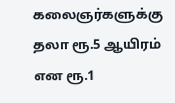கலைஞர்களுக்கு தலா ரூ.5 ஆயிரம் என ரூ.1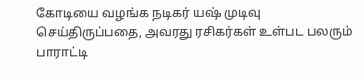கோடியை வழங்க நடிகர் யஷ் முடிவு செய்திருப்பதை, அவரது ரசிகர்கள் உள்பட பலரும் பாராட்டி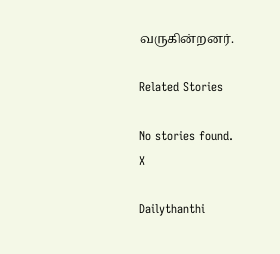வருகின்றனர்.

Related Stories

No stories found.
X

Dailythanthi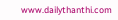www.dailythanthi.com